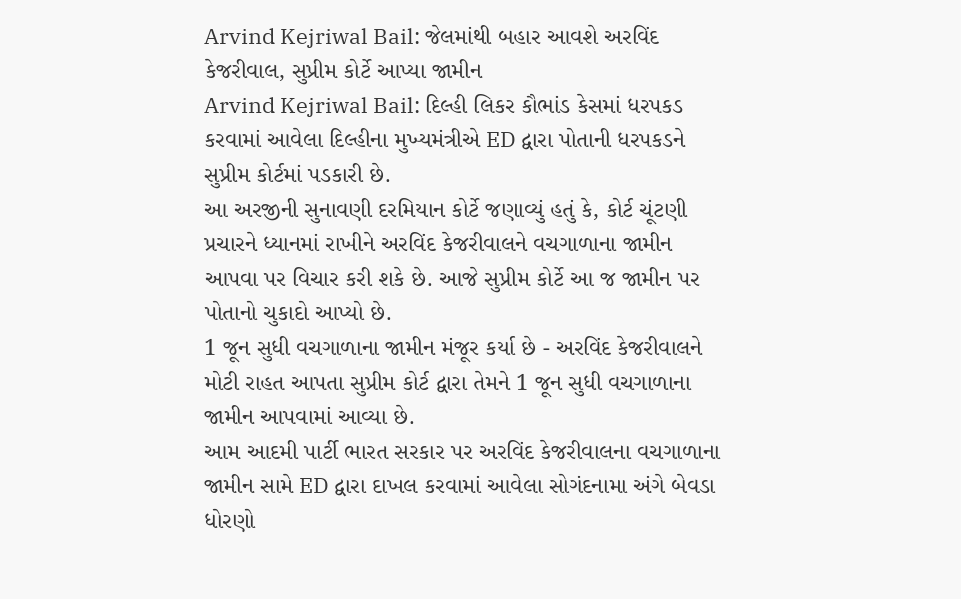Arvind Kejriwal Bail: જેલમાંથી બહાર આવશે અરવિંદ કેજરીવાલ, સુપ્રીમ કોર્ટે આપ્યા જામીન
Arvind Kejriwal Bail: દિલ્હી લિકર કૌભાંડ કેસમાં ધરપકડ કરવામાં આવેલા દિલ્હીના મુખ્યમંત્રીએ ED દ્વારા પોતાની ધરપકડને સુપ્રીમ કોર્ટમાં પડકારી છે.
આ અરજીની સુનાવણી દરમિયાન કોર્ટે જણાવ્યું હતું કે, કોર્ટ ચૂંટણી પ્રચારને ધ્યાનમાં રાખીને અરવિંદ કેજરીવાલને વચગાળાના જામીન આપવા પર વિચાર કરી શકે છે. આજે સુપ્રીમ કોર્ટે આ જ જામીન પર પોતાનો ચુકાદો આપ્યો છે.
1 જૂન સુધી વચગાળાના જામીન મંજૂર કર્યા છે - અરવિંદ કેજરીવાલને મોટી રાહત આપતા સુપ્રીમ કોર્ટ દ્વારા તેમને 1 જૂન સુધી વચગાળાના જામીન આપવામાં આવ્યા છે.
આમ આદમી પાર્ટી ભારત સરકાર પર અરવિંદ કેજરીવાલના વચગાળાના જામીન સામે ED દ્વારા દાખલ કરવામાં આવેલા સોગંદનામા અંગે બેવડા ધોરણો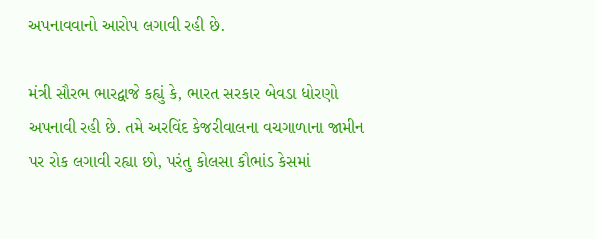અપનાવવાનો આરોપ લગાવી રહી છે.

મંત્રી સૌરભ ભારદ્વાજે કહ્યું કે, ભારત સરકાર બેવડા ધોરણો અપનાવી રહી છે. તમે અરવિંદ કેજરીવાલના વચગાળાના જામીન પર રોક લગાવી રહ્યા છો, પરંતુ કોલસા કૌભાંડ કેસમાં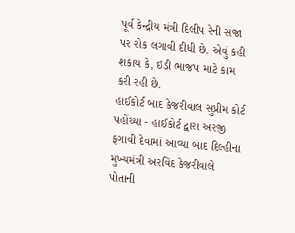પૂર્વ કેન્દ્રીય મંત્રી દિલીપ રેની સજા પર રોક લગાવી દીધી છે. એવું કહી શકાય કે, ઇડી ભાજપ માટે કામ કરી રહી છે.
હાઈકોર્ટ બાદ કેજરીવાલ સુપ્રીમ કોર્ટ પહોંચ્યા - હાઈકોર્ટ દ્વારા અરજી ફગાવી દેવામાં આવ્યા બાદ દિલ્હીના મુખ્યમંત્રી અરવિંદ કેજરીવાલે પોતાની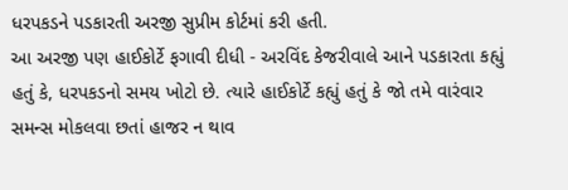ધરપકડને પડકારતી અરજી સુપ્રીમ કોર્ટમાં કરી હતી.
આ અરજી પણ હાઈકોર્ટે ફગાવી દીધી - અરવિંદ કેજરીવાલે આને પડકારતા કહ્યું હતું કે, ધરપકડનો સમય ખોટો છે. ત્યારે હાઈકોર્ટે કહ્યું હતું કે જો તમે વારંવાર સમન્સ મોકલવા છતાં હાજર ન થાવ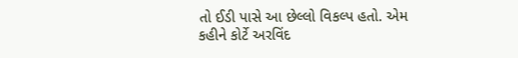તો ઈડી પાસે આ છેલ્લો વિકલ્પ હતો. એમ કહીને કોર્ટે અરવિંદ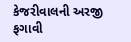કેજરીવાલની અરજી ફગાવી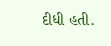દીધી હતી.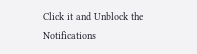Click it and Unblock the Notifications